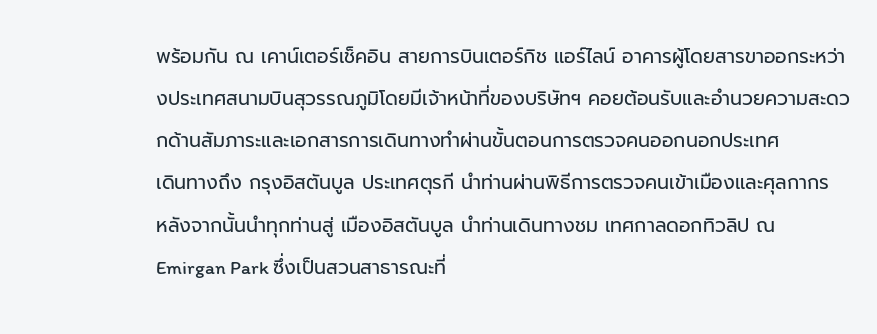พร้อมกัน ณ เคาน์เตอร์เช็คอิน สายการบินเตอร์กิช แอร์ไลน์ อาคารผู้โดยสารขาออกระหว่างประเทศสนามบินสุวรรณภูมิโดยมีเจ้าหน้าที่ของบริษัทฯ คอยต้อนรับและอำนวยความสะดวกด้านสัมภาระและเอกสารการเดินทางทำผ่านขั้นตอนการตรวจคนออกนอกประเทศ
เดินทางถึง กรุงอิสตันบูล ประเทศตุรกี นำท่านผ่านพิธีการตรวจคนเข้าเมืองและศุลกากร
หลังจากนั้นนำทุกท่านสู่ เมืองอิสตันบูล นำท่านเดินทางชม เทศกาลดอกทิวลิป ณ Emirgan Park ซึ่งเป็นสวนสาธารณะที่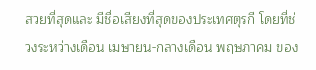สวยที่สุดและ มีชื่อเสียงที่สุดของประเทศตุรกี โดยที่ช่วงระหว่างเดือน เมษายน-กลางเดือน พฤษภาคม ของ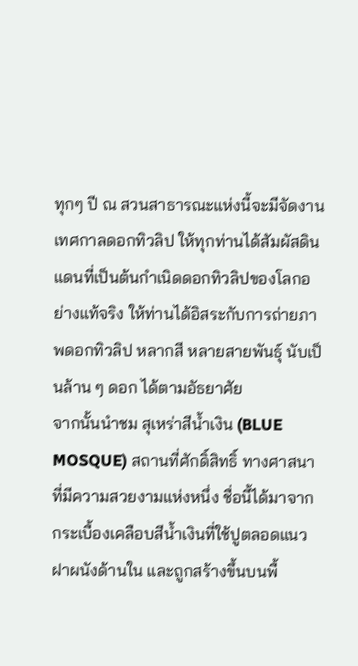ทุกๆ ปี ณ สวนสาธารณะแห่งนี้จะมีจัดงานเทศกาลดอกทิวลิป ให้ทุกท่านได้สัมผัสดินแดนที่เป็นต้นกำเนิดดอกทิวลิปของโลกอย่างแท้จริง ให้ท่านได้อิสระกับการถ่ายภาพดอกทิวลิป หลากสี หลายสายพันธุ์ นับเป็นล้าน ๆ ดอก ได้ตามอัธยาศัย
จากนั้นนำชม สุเหร่าสีน้ำเงิน (BLUE MOSQUE) สถานที่ศักดิ์สิทธิ์ ทางศาสนา ที่มีความสวยงามแห่งหนึ่ง ชื่อนี้ได้มาจากกระเบื้องเคลือบสีน้ำเงินที่ใช้ปูตลอดแนวฝาผนังด้านใน และถูกสร้างขึ้นบนพื้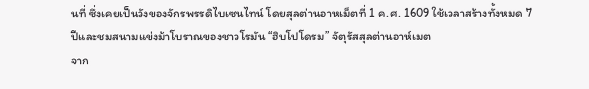นที่ ซึ่งเคยเป็นวังของจักรพรรดิไบเซนไทน์ โดยสุลต่านอาหเม็ตที่ 1 ค.ศ. 1609 ใช้เวลาสร้างทั้งหมด 7 ปีและชมสนามแข่งม้าโบราณของชาวโรมัน “ฮิบโปโดรม” จัตุรัสสุลต่านอาห์เมต
จาก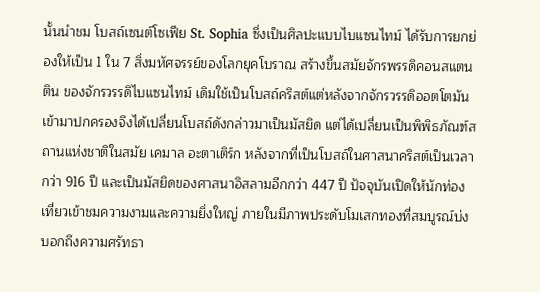นั้นนำชม โบสถ์เซนต์โซเฟีย St. Sophia ซึ่งเป็นศิลปะแบบไบแซนไทม์ ได้รับการยกย่องให้เป็น 1 ใน 7 สิ่งมหัศจรรย์ของโลกยุคโบราณ สร้างขึ้นสมัยจักรพรรดิคอนสแตนติน ของจักรวรรดิไบแซนไทม์ เดิมใช้เป็นโบสถ์คริสต์แต่หลังจากจักรวรรดิออตโตมันเข้ามาปกครองจึงได้เปลี่ยนโบสถ์ดังกล่าวมาเป็นมัสยิด แต่ได้เปลี่ยนเป็นพิพิธภัณฑ์สถานแห่งชาติในสมัย เคมาล อะตาเติร์ก หลังจากที่เป็นโบสถ์ในศาสนาคริสต์เป็นเวลากว่า 916 ปี และเป็นมัสยิดของศาสนาอิสลามอีกกว่า 447 ปี ปัจจุบันเปิดให้นักท่องเที่ยวเข้าชมความงามและความยิ่งใหญ่ ภายในมีภาพประดับโมเสกทองที่สมบูรณ์บ่งบอกถึงความศรัทธา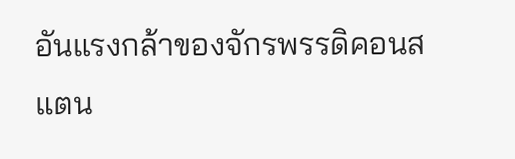อันแรงกล้าของจักรพรรดิคอนสแตน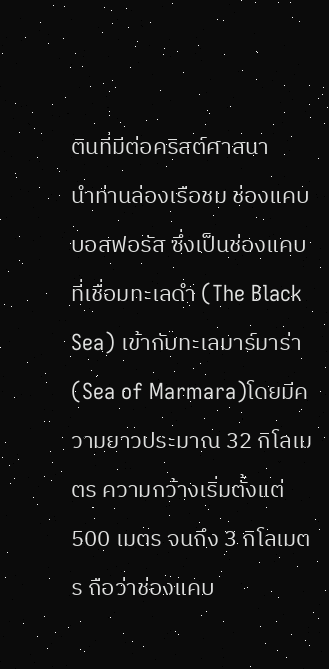ตินที่มีต่อคริสต์ศาสนา
นำท่านล่องเรือชม ช่องแคบบอสฟอรัส ซึ่งเป็นช่องแคบที่เชื่อมทะเลดำ (The Black Sea) เข้ากับทะเลมาร์มาร่า (Sea of Marmara)โดยมีความยาวประมาณ 32 กิโลเมตร ความกว้างเริ่มตั้งแต่ 500 เมตร จนถึง 3 กิโลเมตร ถือว่าช่องแคบ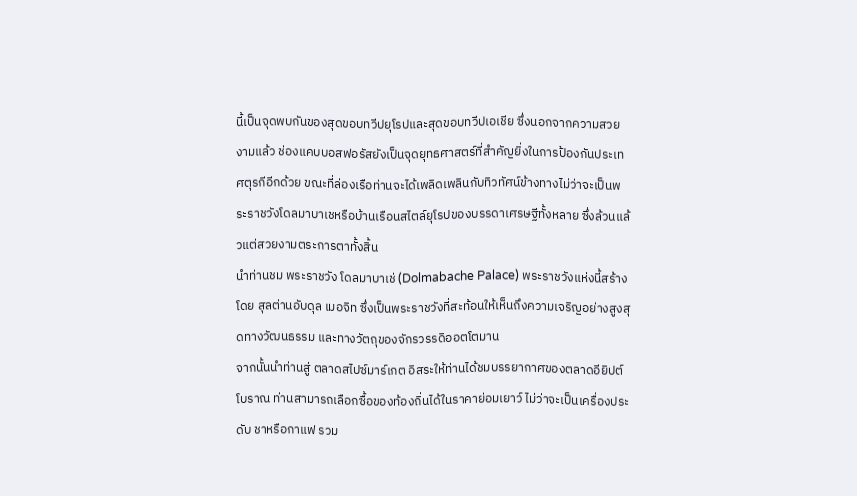นี้เป็นจุดพบกันของสุดขอบทวีปยุโรปและสุดขอบทวีปเอเชีย ซึ่งนอกจากความสวยงามแล้ว ช่องแคบบอสฟอรัสยังเป็นจุดยุทธศาสตร์ที่สำคัญยิ่งในการป้องกันประเทศตุรกีอีกด้วย ขณะที่ล่องเรือท่านจะได้เพลิดเพลินกับทิวทัศน์ข้างทางไม่ว่าจะเป็นพระราชวังโดลมาบาเชหรือบ้านเรือนสไตล์ยุโรปของบรรดาเศรษฐีทั้งหลาย ซึ่งล้วนแล้วแต่สวยงามตระการตาทั้งสิ้น
นำท่านชม พระราชวัง โดลมาบาเช่ (Dolmabache Palace) พระราชวังแห่งนี้สร้างโดย สุลต่านอับดุล เมอจิท ซึ่งเป็นพระราชวังที่สะท้อนให้เห็นถึงความเจริญอย่างสูงสุดทางวัฒนธรรม และทางวัตถุของจักรวรรดิออตโตมาน
จากนั้นนำท่านสู่ ตลาดสไปซ์มาร์เกต อิสระให้ท่านได้ชมบรรยากาศของตลาดอียิปต์โบราณ ท่านสามารถเลือกซื้อของท้องถิ่นได้ในราคาย่อมเยาว์ ไม่ว่าจะเป็นเครื่องประดับ ชาหรือกาแฟ รวม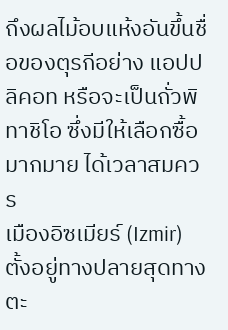ถึงผลไม้อบแห้งอันขึ้นชื่อของตุรกีอย่าง แอปปลิคอท หรือจะเป็นถั่วพิทาชิโอ ซึ่งมีให้เลือกซื้อมากมาย ได้เวลาสมควร
เมืองอิซเมียร์ (Izmir) ตั้งอยู่ทางปลายสุดทางตะ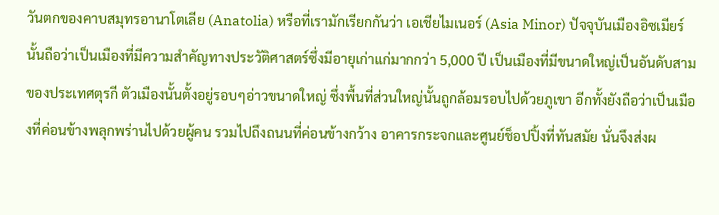วันตกของคาบสมุทรอานาโตเลีย (Anatolia) หรือที่เรามักเรียกกันว่า เอเชียไมเนอร์ (Asia Minor) ปัจจุบันเมืองอิซเมียร์นั้นถือว่าเป็นเมืองที่มีความสำคัญทางประวัติศาสตร์ซึ่งมีอายุเก่าแก่มากกว่า 5,000 ปี เป็นเมืองที่มีขนาดใหญ่เป็นอันดับสามของประเทศตุรกี ตัวเมืองนั้นตั้งอยู่รอบๆอ่าวขนาดใหญ่ ซึ่งพื้นที่ส่วนใหญ่นั้นถูกล้อมรอบไปด้วยภูเขา อีกทั้งยังถือว่าเป็นเมืองที่ค่อนข้างพลุกพร่านไปด้วยผู้คน รวมไปถึงถนนที่ค่อนข้างกว้าง อาคารกระจกและศูนย์ช็อปปิ้งที่ทันสมัย นั่นจึงส่งผ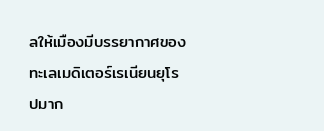ลให้เมืองมีบรรยากาศของทะเลเมดิเตอร์เรเนียนยุโรปมาก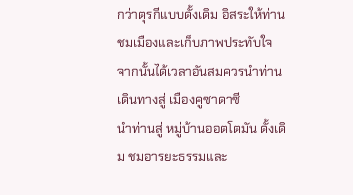กว่าตุรกีแบบดั้งเดิม อิสระให้ท่านชมเมืองและเก็บภาพประทับใจ
จากนั้นได้เวลาอันสมควรนำท่านเดินทางสู่ เมืองคูซาดาซี
นำท่านสู่ หมู่บ้านออตโตมัน ดั้งเดิม ชมอารยะธรรมและ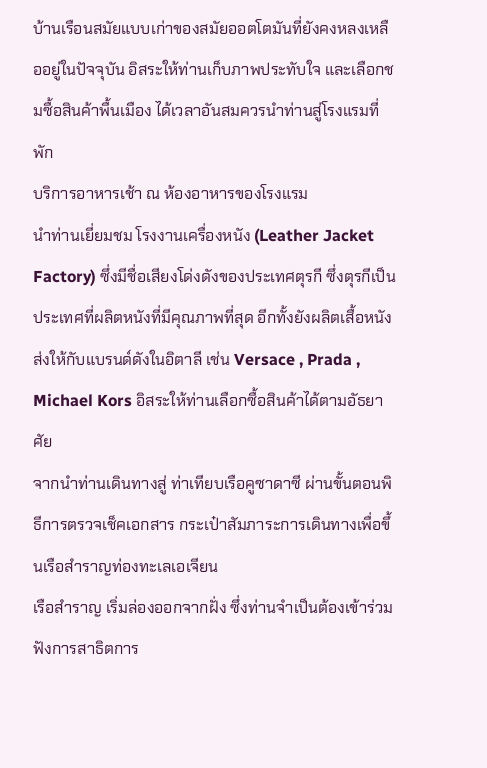บ้านเรือนสมัยแบบเก่าของสมัยออตโตมันที่ยังคงหลงเหลืออยู่ในปัจจุบัน อิสระให้ท่านเก็บภาพประทับใจ และเลือกชมซื้อสินค้าพื้นเมือง ได้เวลาอันสมควรนำท่านสู่โรงแรมที่พัก
บริการอาหารเช้า ณ ห้องอาหารของโรงแรม
นำท่านเยี่ยมชม โรงงานเครื่องหนัง (Leather Jacket Factory) ซึ่งมีชื่อเสียงโด่งดังของประเทศตุรกี ซึ่งตุรกีเป็นประเทศที่ผลิตหนังที่มีคุณภาพที่สุด อีกทั้งยังผลิตเสื้อหนังส่งให้กับแบรนด์ดังในอิตาลี เช่น Versace , Prada , Michael Kors อิสระให้ท่านเลือกซื้อสินค้าได้ตามอัธยาศัย
จากนำท่านเดินทางสู่ ท่าเทียบเรือคูซาดาซี ผ่านขั้นตอนพิธีการตรวจเช็คเอกสาร กระเป๋าสัมภาระการเดินทางเพื่อขึ้นเรือสำราญท่องทะเลเอเจียน
เรือสำราญ เริ่มล่องออกจากฝั่ง ซึ่งท่านจำเป็นต้องเข้าร่วมฟังการสาธิตการ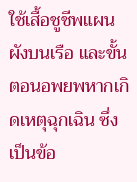ใช้เสื้อชูชีพแผนผังบนเรือ และขั้นตอนอพยพหากเกิดเหตุฉุกเฉิน ซึ่งเป็นข้อ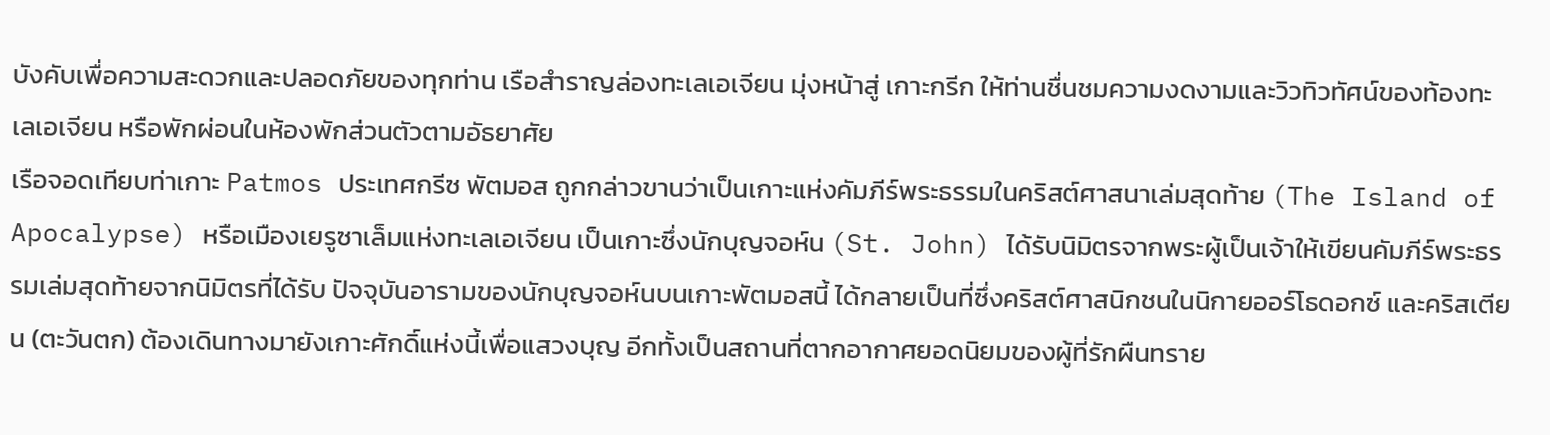บังคับเพื่อความสะดวกและปลอดภัยของทุกท่าน เรือสำราญล่องทะเลเอเจียน มุ่งหน้าสู่ เกาะกรีก ให้ท่านชื่นชมความงดงามและวิวทิวทัศน์ของท้องทะเลเอเจียน หรือพักผ่อนในห้องพักส่วนตัวตามอัธยาศัย
เรือจอดเทียบท่าเกาะ Patmos ประเทศกรีซ พัตมอส ถูกกล่าวขานว่าเป็นเกาะแห่งคัมภีร์พระธรรมในคริสต์ศาสนาเล่มสุดท้าย (The Island of Apocalypse) หรือเมืองเยรูซาเล็มแห่งทะเลเอเจียน เป็นเกาะซึ่งนักบุญจอห์น (St. John) ได้รับนิมิตรจากพระผู้เป็นเจ้าให้เขียนคัมภีร์พระธรรมเล่มสุดท้ายจากนิมิตรที่ได้รับ ปัจจุบันอารามของนักบุญจอห์นบนเกาะพัตมอสนี้ ได้กลายเป็นที่ซึ่งคริสต์ศาสนิกชนในนิกายออร์โธดอกซ์ และคริสเตียน (ตะวันตก) ต้องเดินทางมายังเกาะศักดิ์แห่งนี้เพื่อแสวงบุญ อีกทั้งเป็นสถานที่ตากอากาศยอดนิยมของผู้ที่รักผืนทราย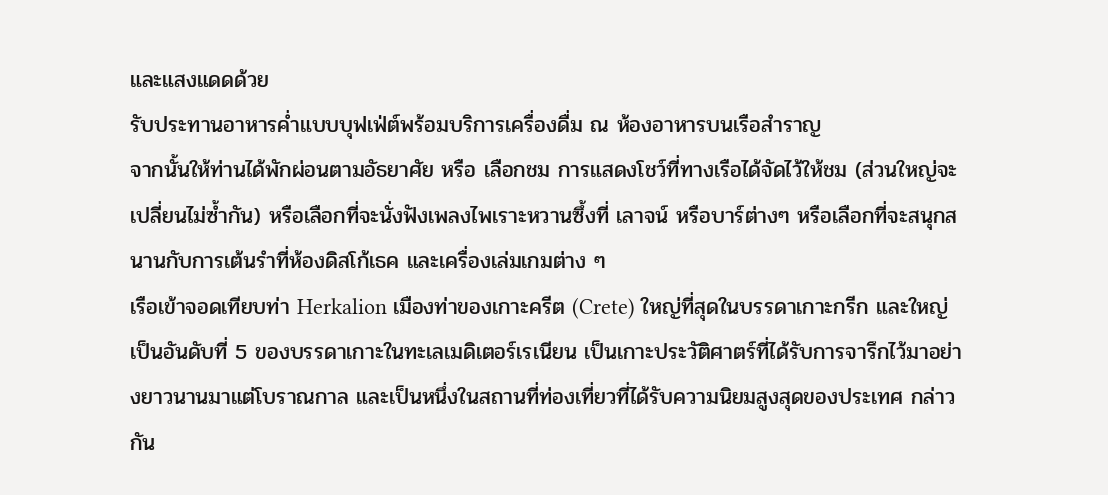และแสงแดดด้วย
รับประทานอาหารค่ำแบบบุฟเฟ่ต์พร้อมบริการเครื่องดื่ม ณ ห้องอาหารบนเรือสำราญ
จากนั้นให้ท่านได้พักผ่อนตามอัธยาศัย หรือ เลือกชม การแสดงโชว์ที่ทางเรือได้จัดไว้ให้ชม (ส่วนใหญ่จะเปลี่ยนไม่ซ้ำกัน) หรือเลือกที่จะนั่งฟังเพลงไพเราะหวานซึ้งที่ เลาจน์ หรือบาร์ต่างๆ หรือเลือกที่จะสนุกสนานกับการเต้นรำที่ห้องดิสโก้เธค และเครื่องเล่มเกมต่าง ๆ
เรือเข้าจอดเทียบท่า Herkalion เมืองท่าของเกาะครีต (Crete) ใหญ่ที่สุดในบรรดาเกาะกรีก และใหญ่เป็นอันดับที่ 5 ของบรรดาเกาะในทะเลเมดิเตอร์เรเนียน เป็นเกาะประวัติศาตร์ที่ได้รับการจารึกไว้มาอย่างยาวนานมาแต่โบราณกาล และเป็นหนึ่งในสถานที่ท่องเที่ยวที่ได้รับความนิยมสูงสุดของประเทศ กล่าวกัน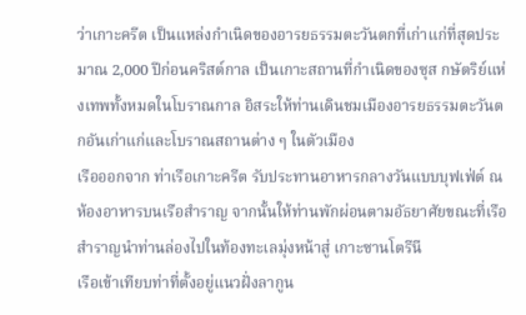ว่าเกาะครีต เป็นแหล่งกำเนิดของอารยธรรมตะวันตกที่เก่าแก่ที่สุดประมาณ 2,000 ปีก่อนคริสต์กาล เป็นเกาะสถานที่กำเนิดของซุส กษัตริย์แห่งเทพทั้งหมดในโบราณกาล อิสระให้ท่านเดินชมเมืองอารยธรรมตะวันตกอันเก่าแก่และโบราณสถานต่าง ๆ ในตัวเมือง
เรือออกจาก ท่าเรือเกาะครีต รับประทานอาหารกลางวันแบบบุฟเฟ่ต์ ณ ห้องอาหารบนเรือสำราญ จากนั้นให้ท่านพักผ่อนตามอัธยาศัยขณะที่เรือสำราญนำท่านล่องไปในท้องทะเลมุ่งหน้าสู่ เกาะซานโตรีนี
เรือเข้าเทียบท่าที่ตั้งอยู่แนวฝั่งลากูน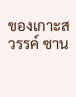ของเกาะสวรรค์ ซาน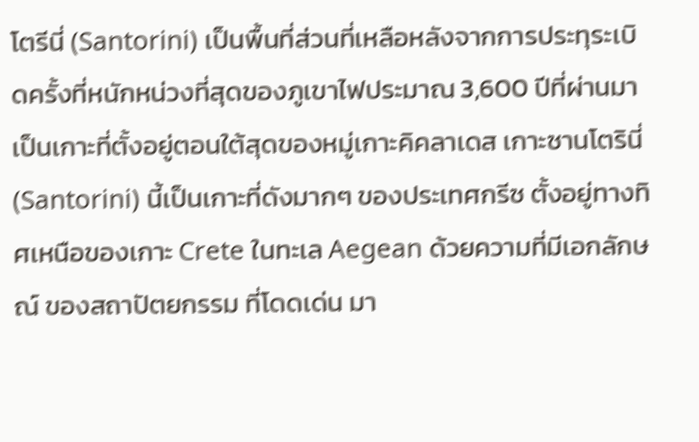โตรีนี่ (Santorini) เป็นพื้นที่ส่วนที่เหลือหลังจากการประทุระเบิดครั้งที่หนักหน่วงที่สุดของภูเขาไฟประมาณ 3,600 ปีที่ผ่านมา เป็นเกาะที่ตั้งอยู่ตอนใต้สุดของหมู่เกาะคิคลาเดส เกาะซานโตรินี่ (Santorini) นี้เป็นเกาะที่ดังมากๆ ของประเทศกรีซ ตั้งอยู่ทางทิศเหนือของเกาะ Crete ในทะเล Aegean ด้วยความที่มีเอกลักษณ์ ของสถาปัตยกรรม ที่โดดเด่น มา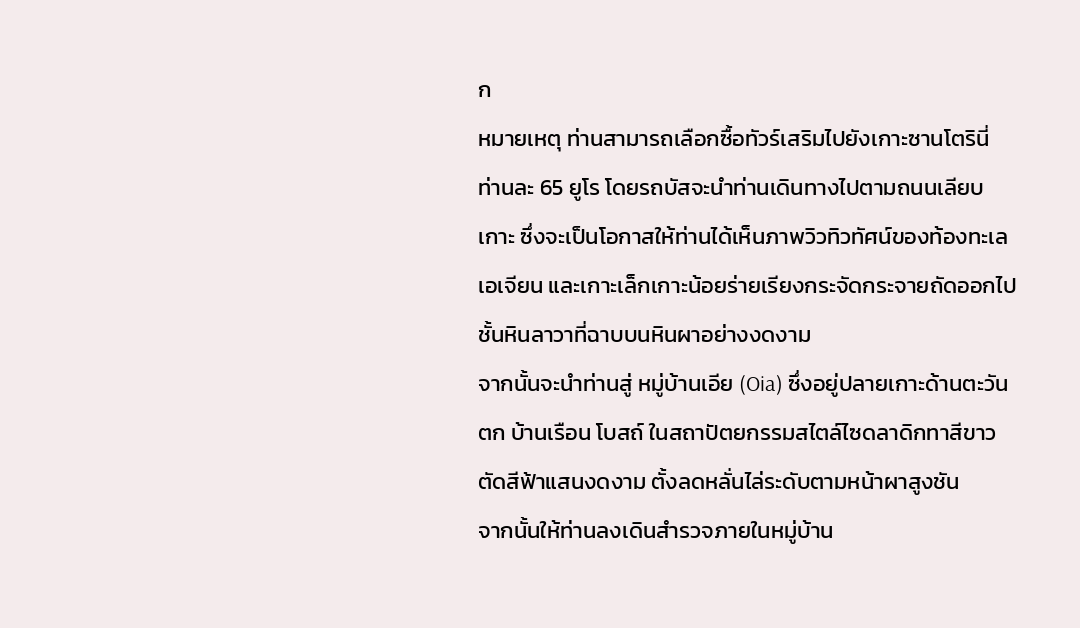ก
หมายเหตุ ท่านสามารถเลือกซื้อทัวร์เสริมไปยังเกาะซานโตรินี่ ท่านละ 65 ยูโร โดยรถบัสจะนำท่านเดินทางไปตามถนนเลียบเกาะ ซึ่งจะเป็นโอกาสให้ท่านได้เห็นภาพวิวทิวทัศน์ของท้องทะเลเอเจียน และเกาะเล็กเกาะน้อยร่ายเรียงกระจัดกระจายถัดออกไป ชั้นหินลาวาที่ฉาบบนหินผาอย่างงดงาม
จากนั้นจะนำท่านสู่ หมู่บ้านเอีย (Oia) ซึ่งอยู่ปลายเกาะด้านตะวันตก บ้านเรือน โบสถ์ ในสถาปัตยกรรมสไตล์ไซดลาดิกทาสีขาวตัดสีฟ้าแสนงดงาม ตั้งลดหลั่นไล่ระดับตามหน้าผาสูงชัน
จากนั้นให้ท่านลงเดินสำรวจภายในหมู่บ้าน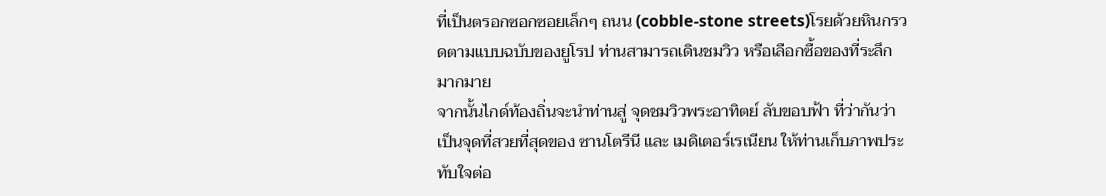ที่เป็นตรอกซอกซอยเล็กๆ ถนน (cobble-stone streets)โรยด้วยหินกรวดตามแบบฉบับของยูโรป ท่านสามารถเดินชมวิว หรือเลือกซื้อของที่ระลึกมากมาย
จากนั้นไกด์ท้องถิ่นจะนำท่านสู่ จุดชมวิวพระอาทิตย์ ลับขอบฟ้า ที่ว่ากันว่าเป็นจุดที่สวยที่สุดของ ซานโตรีนี และ เมดิเตอร์เรเนียน ให้ท่านเก็บภาพประทับใจต่อ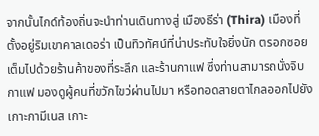จากนั้นไกด์ท้องถิ่นจะนำท่านเดินทางสู่ เมืองธีร่า (Thira) เมืองที่ตั้งอยู่ริมเขาคาลเดอร่า เป็นทิวทัศน์ที่น่าประทับใจยิ่งนัก ตรอกซอยเต็มไปด้วยร้านค้าของที่ระลึก และร้านกาแฟ ซึ่งท่านสามารถนั่งจิบกาแฟ มองดูผู้คนที่ขวักไขว่ผ่านไปมา หรือทอดสายตาไกลออกไปยังเกาะกามีเนส เกาะ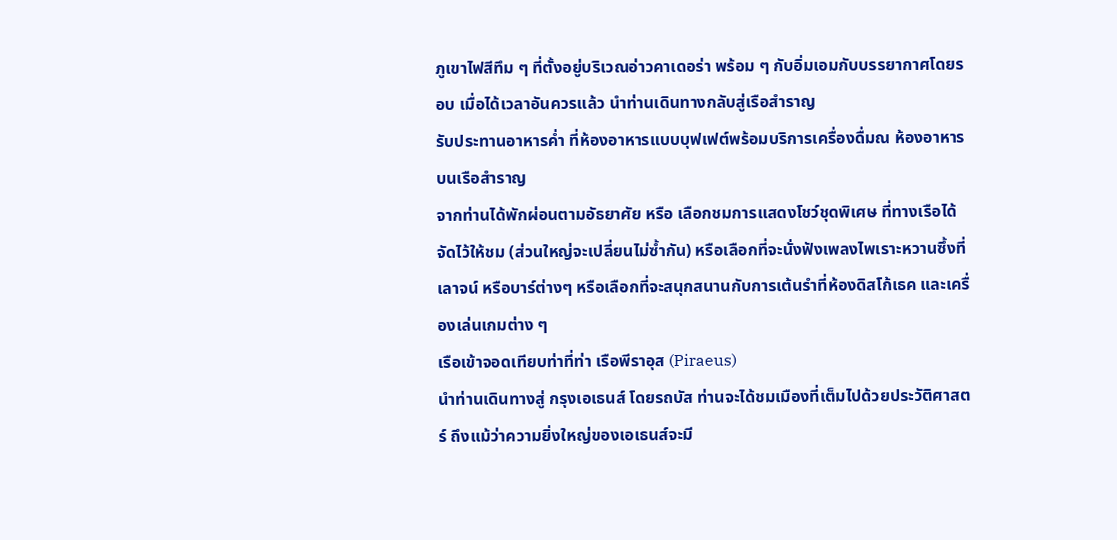ภูเขาไฟสีทึม ๆ ที่ตั้งอยู่บริเวณอ่าวคาเดอร่า พร้อม ๆ กับอิ่มเอมกับบรรยากาศโดยรอบ เมื่อได้เวลาอันควรแล้ว นำท่านเดินทางกลับสู่เรือสำราญ
รับประทานอาหารค่ำ ที่ห้องอาหารแบบบุฟเฟต์พร้อมบริการเครื่องดื่มณ ห้องอาหารบนเรือสำราญ
จากท่านได้พักผ่อนตามอัธยาศัย หรือ เลือกชมการแสดงโชว์ชุดพิเศษ ที่ทางเรือได้จัดไว้ให้ชม (ส่วนใหญ่จะเปลี่ยนไม่ซ้ำกัน) หรือเลือกที่จะนั่งฟังเพลงไพเราะหวานซึ้งที่เลาจน์ หรือบาร์ต่างๆ หรือเลือกที่จะสนุกสนานกับการเต้นรำที่ห้องดิสโก้เธค และเครื่องเล่นเกมต่าง ๆ
เรือเข้าจอดเทียบท่าที่ท่า เรือพีราอุส (Piraeus)
นำท่านเดินทางสู่ กรุงเอเธนส์ โดยรถบัส ท่านจะได้ชมเมืองที่เต็มไปด้วยประวัติศาสตร์ ถึงแม้ว่าความยิ่งใหญ่ของเอเธนส์จะมี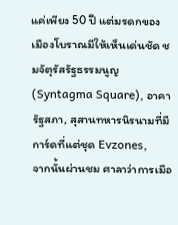แค่เพียง 50 ปี แต่มรดกของเมืองโบราณมีให้เห็นเด่นชัด ชมจัตุรัสรัฐธรรมนูญ(Syntagma Square), อาคารัฐสภา, สุสานทหารนิรนามที่มีการ์ดที่แต่ชุด Evzones,
จากนั้นผ่านชม ศาลาว่าการเมือ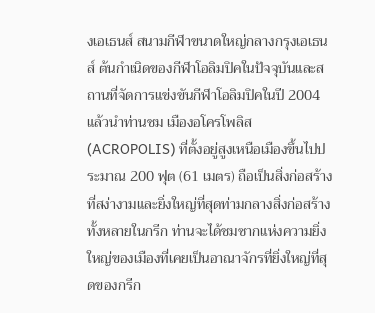งเอเธนส์ สนามกีฬาขนาดใหญ่กลางกรุงเอเธนส์ ต้นกำเนิดของกีฬาโอลิมปิคในปัจจุบันและสถานที่จัดการแข่งขันกีฬาโอลิมปิคในปี 2004
แล้วนำท่านชม เมืองอโครโพลิส (ACROPOLIS) ที่ตั้งอยู่สูงเหนือเมืองขึ้นไปประมาณ 200 ฟุต (61 เมตร) ถือเป็นสิ่งก่อสร้างที่สง่างามและยิ่งใหญ่ที่สุดท่ามกลางสิ่งก่อสร้างทั้งหลายในกรีก ท่านจะได้ชมซากแห่งความยิ่งใหญ่ของเมืองที่เคยเป็นอาณาจักรที่ยิ่งใหญ่ที่สุดของกรีก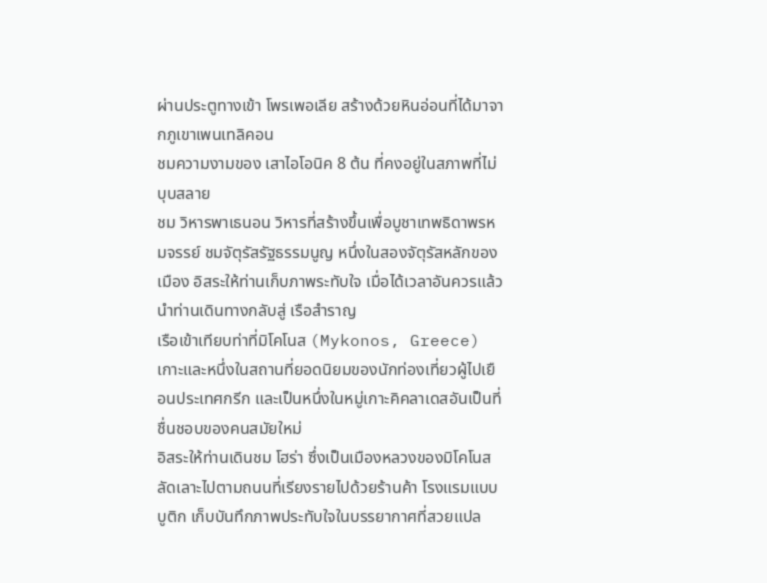ผ่านประตูทางเข้า โพรเพอเลีย สร้างด้วยหินอ่อนที่ได้มาจากภูเขาเพนเทลิคอน
ชมความงามของ เสาไอโอนิค 8 ต้น ที่คงอยู่ในสภาพที่ไม่บุบสลาย
ชม วิหารพาเธนอน วิหารที่สร้างขึ้นเพื่อบูชาเทพธิดาพรหมจรรย์ ชมจัตุรัสรัฐธรรมนูญ หนึ่งในสองจัตุรัสหลักของเมือง อิสระให้ท่านเก็บภาพระทับใจ เมื่อได้เวลาอันควรแล้ว
นำท่านเดินทางกลับสู่ เรือสำราญ
เรือเข้าเทียบท่าที่มิโคโนส (Mykonos, Greece) เกาะและหนึ่งในสถานที่ยอดนิยมของนักท่องเที่ยวผู้ไปเยือนประเทศกรีก และเป็นหนึ่งในหมู่เกาะคิคลาเดสอันเป็นที่ชื่นชอบของคนสมัยใหม่
อิสระให้ท่านเดินชม โฮร่า ซึ่งเป็นเมืองหลวงของมิโคโนส ลัดเลาะไปตามถนนที่เรียงรายไปด้วยร้านค้า โรงแรมแบบบูติก เก็บบันทึกภาพประทับใจในบรรยากาศที่สวยแปล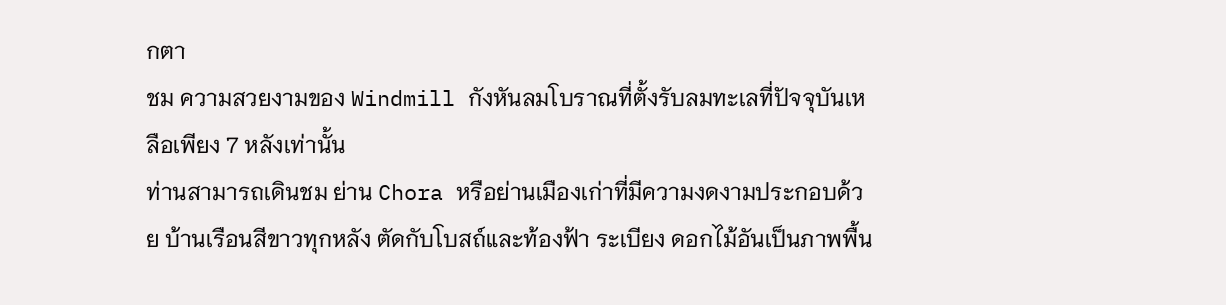กตา
ชม ความสวยงามของ Windmill กังหันลมโบราณที่ตั้งรับลมทะเลที่ปัจจุบันเหลือเพียง 7 หลังเท่านั้น
ท่านสามารถเดินชม ย่าน Chora หรือย่านเมืองเก่าที่มีความงดงามประกอบด้วย บ้านเรือนสีขาวทุกหลัง ตัดกับโบสถ์และท้องฟ้า ระเบียง ดอกไม้อันเป็นภาพพื้น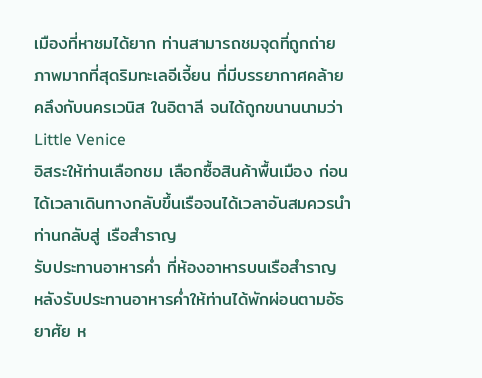เมืองที่หาชมได้ยาก ท่านสามารถชมจุดที่ถูกถ่ายภาพมากที่สุดริมทะเลอีเจี้ยน ที่มีบรรยากาศคล้ายคลึงกับนครเวนิส ในอิตาลี จนได้ถูกขนานนามว่า Little Venice
อิสระให้ท่านเลือกชม เลือกซื้อสินค้าพื้นเมือง ก่อนได้เวลาเดินทางกลับขึ้นเรือจนได้เวลาอันสมควรนำท่านกลับสู่ เรือสำราญ
รับประทานอาหารค่ำ ที่ห้องอาหารบนเรือสำราญ
หลังรับประทานอาหารค่ำให้ท่านได้พักผ่อนตามอัธยาศัย ห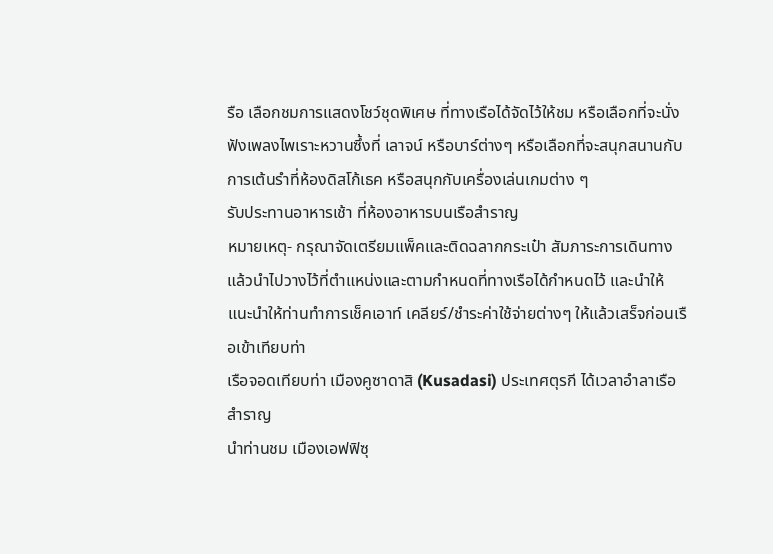รือ เลือกชมการแสดงโชว์ชุดพิเศษ ที่ทางเรือได้จัดไว้ให้ชม หรือเลือกที่จะนั่งฟังเพลงไพเราะหวานซึ้งที่ เลาจน์ หรือบาร์ต่างๆ หรือเลือกที่จะสนุกสนานกับการเต้นรำที่ห้องดิสโก้เธค หรือสนุกกับเครื่องเล่นเกมต่าง ๆ
รับประทานอาหารเช้า ที่ห้องอาหารบนเรือสำราญ
หมายเหตุ- กรุณาจัดเตรียมแพ็คและติดฉลากกระเป๋า สัมภาระการเดินทางแล้วนำไปวางไว้ที่ตำแหน่งและตามกำหนดที่ทางเรือได้กำหนดไว้ และนำให้แนะนำให้ท่านทำการเช็คเอาท์ เคลียร์/ชำระค่าใช้จ่ายต่างๆ ให้แล้วเสร็จก่อนเรือเข้าเทียบท่า
เรือจอดเทียบท่า เมืองคูซาดาสิ (Kusadasi) ประเทศตุรกี ได้เวลาอำลาเรือสำราญ
นำท่านชม เมืองเอฟฟิซุ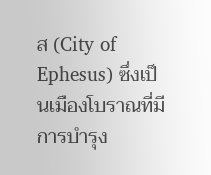ส (City of Ephesus) ซึ่งเป็นเมืองโบราณที่มีการบำรุง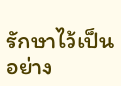รักษาไว้เป็นอย่าง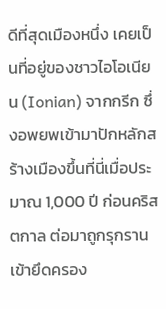ดีที่สุดเมืองหนึ่ง เคยเป็นที่อยู่ของชาวไอโอเนียน (Ionian) จากกรีก ซึ่งอพยพเข้ามาปักหลักสร้างเมืองขึ้นที่นี่เมื่อประมาณ 1,000 ปี ก่อนคริสตกาล ต่อมาถูกรุกรานเข้ายึดครอง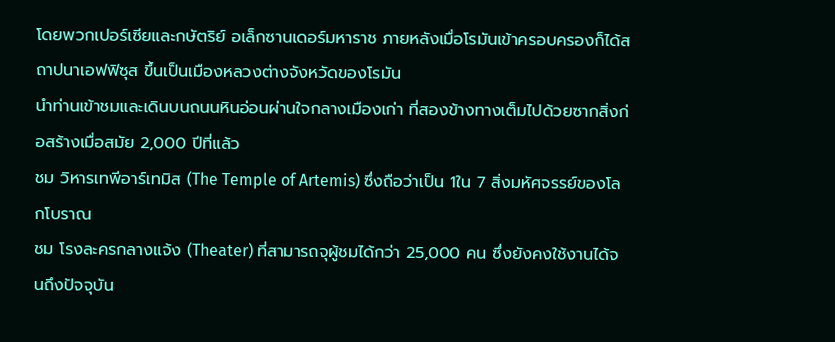โดยพวกเปอร์เซียและกษัตริย์ อเล็กซานเดอร์มหาราช ภายหลังเมื่อโรมันเข้าครอบครองก็ได้สถาปนาเอฟฟิซุส ขึ้นเป็นเมืองหลวงต่างจังหวัดของโรมัน
นำท่านเข้าชมและเดินบนถนนหินอ่อนผ่านใจกลางเมืองเก่า ที่สองข้างทางเต็มไปด้วยซากสิ่งก่อสร้างเมื่อสมัย 2,000 ปีที่แล้ว
ชม วิหารเทพีอาร์เทมิส (The Temple of Artemis) ซึ่งถือว่าเป็น 1ใน 7 สิ่งมหัศจรรย์ของโลกโบราณ
ชม โรงละครกลางแจ้ง (Theater) ที่สามารถจุผู้ชมได้กว่า 25,000 คน ซึ่งยังคงใช้งานได้จนถึงปัจจุบัน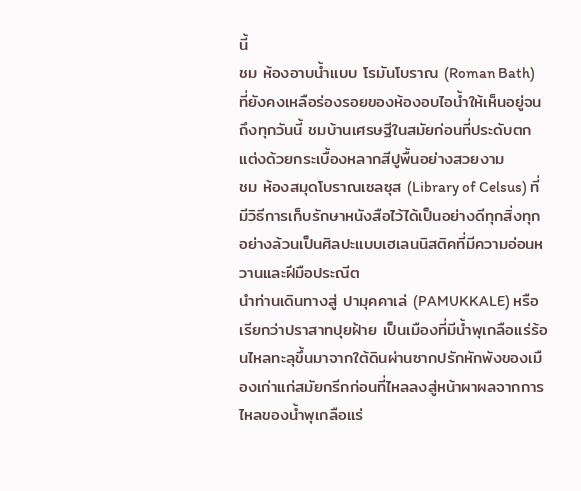นี้
ชม ห้องอาบน้ำแบบ โรมันโบราณ (Roman Bath) ที่ยังคงเหลือร่องรอยของห้องอบไอน้ำให้เห็นอยู่จนถึงทุกวันนี้ ชมบ้านเศรษฐีในสมัยก่อนที่ประดับตกแต่งด้วยกระเบื้องหลากสีปูพื้นอย่างสวยงาม
ชม ห้องสมุดโบราณเซลซุส (Library of Celsus) ที่มีวิธีการเก็บรักษาหนังสือไว้ได้เป็นอย่างดีทุกสิ่งทุกอย่างล้วนเป็นศิลปะแบบเฮเลนนิสติคที่มีความอ่อนหวานและฝีมือประณีต
นำท่านเดินทางสู่ ปามุคคาเล่ (PAMUKKALE) หรือเรียกว่าปราสาทปุยฝ้าย เป็นเมืองที่มีน้ำพุเกลือแร่ร้อนไหลทะลุขึ้นมาจากใต้ดินผ่านซากปรักหักพังของเมืองเก่าแก่สมัยกรีกก่อนที่ไหลลงสู่หน้าผาผลจากการไหลของน้ำพุเกลือแร่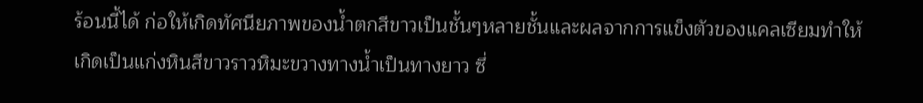ร้อนนี้ได้ ก่อให้เกิดทัศนียภาพของน้ำตกสีขาวเป็นชั้นๆหลายชั้นและผลจากการแข็งตัวของแคลเซียมทำให้เกิดเป็นแก่งหินสีขาวราวหิมะขวางทางน้ำเป็นทางยาว ซึ่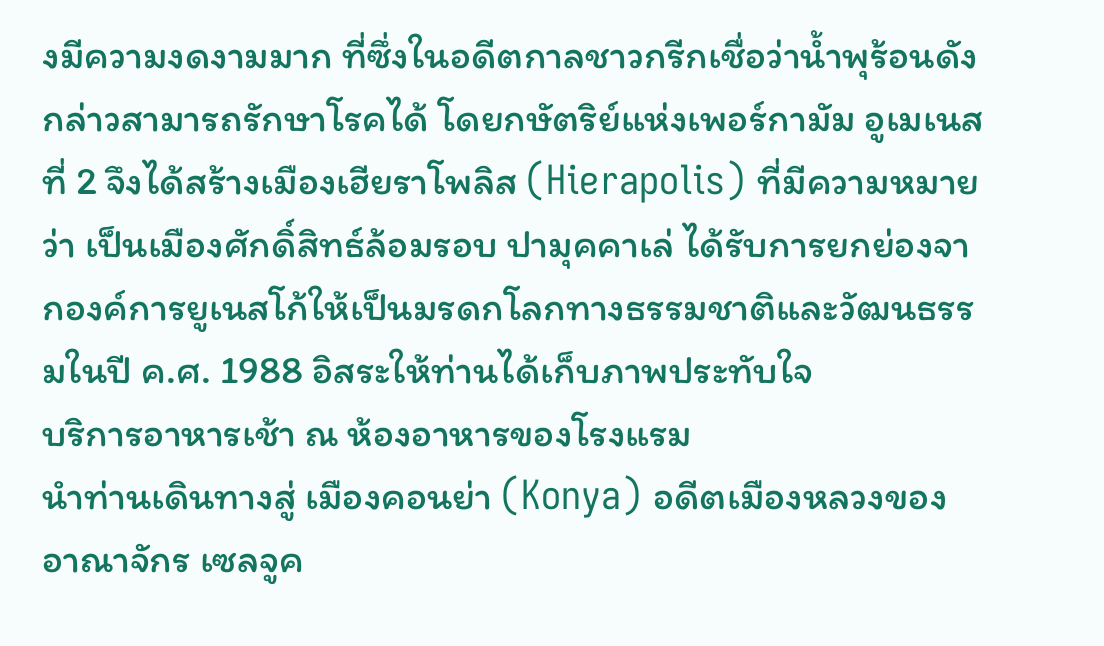งมีความงดงามมาก ที่ซึ่งในอดีตกาลชาวกรีกเชื่อว่าน้ำพุร้อนดังกล่าวสามารถรักษาโรคได้ โดยกษัตริย์แห่งเพอร์กามัม อูเมเนส ที่ 2 จึงได้สร้างเมืองเฮียราโพลิส (Hierapolis) ที่มีความหมายว่า เป็นเมืองศักดิ์สิทธ์ล้อมรอบ ปามุคคาเล่ ได้รับการยกย่องจากองค์การยูเนสโก้ให้เป็นมรดกโลกทางธรรมชาติและวัฒนธรรมในปี ค.ศ. 1988 อิสระให้ท่านได้เก็บภาพประทับใจ
บริการอาหารเช้า ณ ห้องอาหารของโรงแรม
นำท่านเดินทางสู่ เมืองคอนย่า (Konya) อดีตเมืองหลวงของอาณาจักร เซลจูค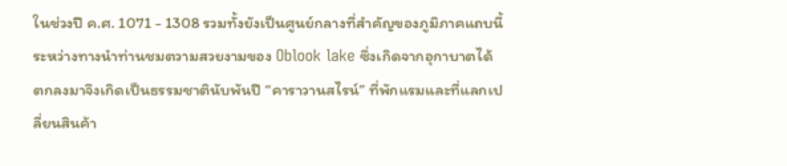ในช่วงปี ค.ศ. 1071 - 1308 รวมทั้งยังเป็นศูนย์กลางที่สําคัญของภูมิภาคแถบนี้
ระหว่างทางนําท่านชมตวามสวยงามของ Oblook lake ซึ่งเกิดจากอุกาบาตได้ตกลงมาจึงเกิดเป็นธรรมชาตินับพันปี “คาราวานสไรน์” ที่พักแรมและที่แลกเปลี่ยนสินค้า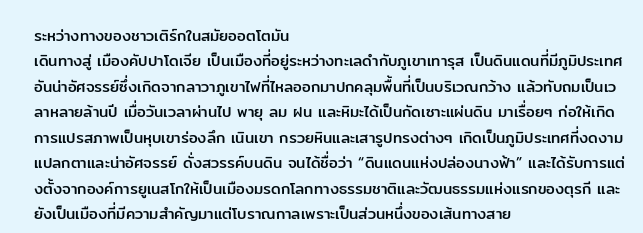ระหว่างทางของชาวเติร์กในสมัยออตโตมัน
เดินทางสู่ เมืองคัปปาโดเจีย เป็นเมืองที่อยู่ระหว่างทะเลดำกับภูเขาเทารุส เป็นดินแดนที่มีภูมิประเทศอันน่าอัศจรรย์ซึ่งเกิดจากลาวาภูเขาไฟที่ไหลออกมาปกคลุมพื้นที่เป็นบริเวณกว้าง แล้วทับถมเป็นเวลาหลายล้านปี เมื่อวันเวลาผ่านไป พายุ ลม ฝน และหิมะได้เป็นกัดเซาะแผ่นดิน มาเรื่อยๆ ก่อให้เกิดการแปรสภาพเป็นหุบเขาร่องลึก เนินเขา กรวยหินและเสารูปทรงต่างๆ เกิดเป็นภูมิประเทศที่งดงาม แปลกตาและน่าอัศจรรย์ ดั่งสวรรค์บนดิน จนได้ชื่อว่า “ดินแดนแห่งปล่องนางฟ้า” และได้รับการแต่งตั้งจากองค์การยูเนสโกให้เป็นเมืองมรดกโลกทางธรรมชาติและวัฒนธรรมแห่งแรกของตุรกี และยังเป็นเมืองที่มีความสำคัญมาแต่โบราณกาลเพราะเป็นส่วนหนึ่งของเส้นทางสาย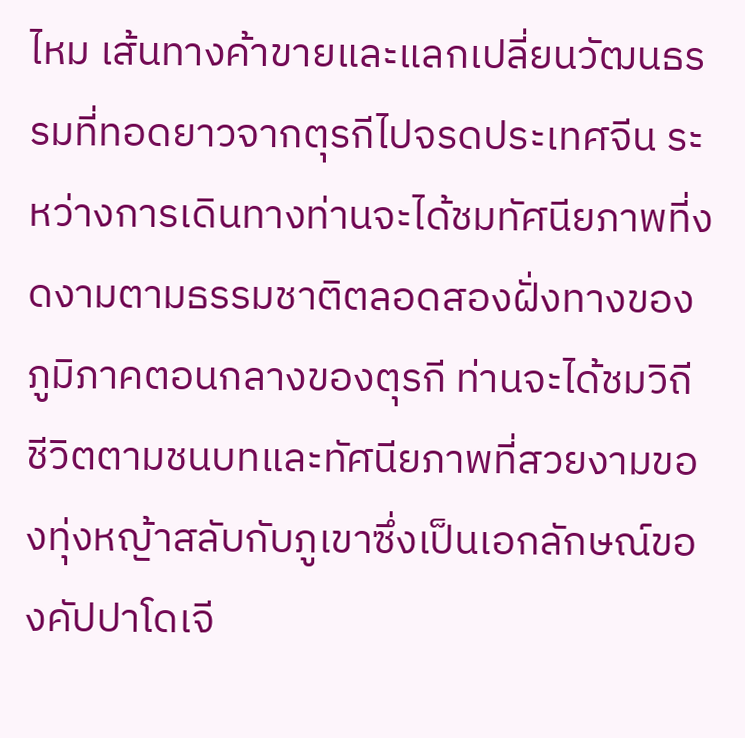ไหม เส้นทางค้าขายและแลกเปลี่ยนวัฒนธรรมที่ทอดยาวจากตุรกีไปจรดประเทศจีน ระหว่างการเดินทางท่านจะได้ชมทัศนียภาพที่งดงามตามธรรมชาติตลอดสองฝั่งทางของภูมิภาคตอนกลางของตุรกี ท่านจะได้ชมวิถีชีวิตตามชนบทและทัศนียภาพที่สวยงามของทุ่งหญ้าสลับกับภูเขาซึ่งเป็นเอกลักษณ์ของคัปปาโดเจี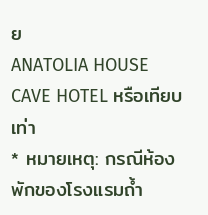ย
ANATOLIA HOUSE CAVE HOTEL หรือเทียบเท่า
* หมายเหตุ: กรณีห้องพักของโรงแรมถ้ำ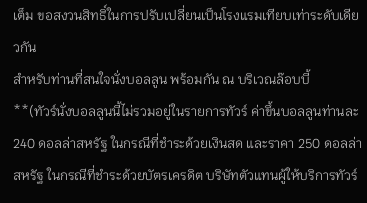เต็ม ขอสงวนสิทธิ์ในการปรับเปลี่ยนเป็นโรงแรมเทียบเท่าระดับเดียวกัน
สำหรับท่านที่สนใจนั่งบอลลูน พร้อมกัน ณ บริเวณล๊อบบี้
**(ทัวร์นั่งบอลลูนนี้ไม่รวมอยู่ในรายการทัวร์ ค่าขึ้นบอลลูนท่านละ 240 ดอลล่าสหรัฐ ในกรณีที่ชำระด้วยเงินสด และราคา 250 ดอลล่าสหรัฐ ในกรณีที่ชำระด้วยบัตรเครดิต บริษัทตัวแทนผู้ให้บริการทัวร์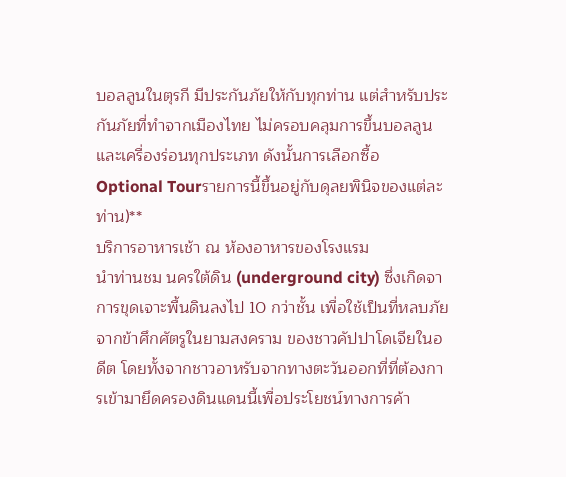บอลลูนในตุรกี มีประกันภัยให้กับทุกท่าน แต่สำหรับประกันภัยที่ทำจากเมืองไทย ไม่ครอบคลุมการขึ้นบอลลูน และเครื่องร่อนทุกประเภท ดังนั้นการเลือกซื้อ Optional Tourรายการนี้ขึ้นอยู่กับดุลยพินิจของแต่ละท่าน)**
บริการอาหารเช้า ณ ห้องอาหารของโรงแรม
นำท่านชม นครใต้ดิน (underground city) ซึ่งเกิดจาการขุดเจาะพื้นดินลงไป 10 กว่าชั้น เพื่อใช้เป็นที่หลบภัยจากข้าศึกศัตรูในยามสงคราม ของชาวคัปปาโดเจียในอดีต โดยทั้งจากชาวอาหรับจากทางตะวันออกที่ที่ต้องการเข้ามายึดครองดินแดนนี้เพื่อประโยชน์ทางการค้า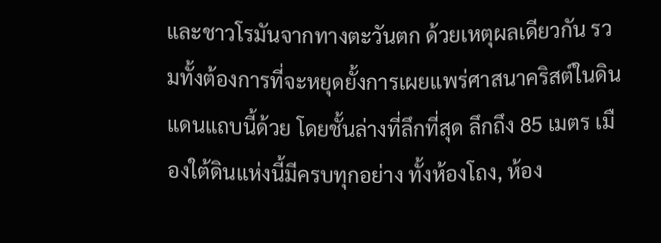และชาวโรมันจากทางตะวันตก ด้วยเหตุผลเดียวกัน รวมทั้งต้องการที่จะหยุดยั้งการเผยแพร่ศาสนาคริสต์ในดินแดนแถบนี้ด้วย โดยชั้นล่างที่ลึกที่สุด ลึกถึง 85 เมตร เมืองใต้ดินแห่งนี้มีครบทุกอย่าง ทั้งห้องโถง, ห้อง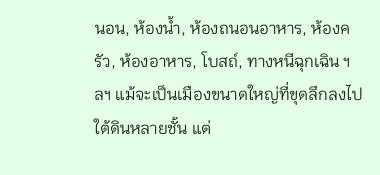นอน, ห้องน้ำ, ห้องถนอนอาหาร, ห้องครัว, ห้องอาหาร, โบสถ์, ทางหนีฉุกเฉิน ฯลฯ แม้จะเป็นเมืองขนาดใหญ่ที่ขุดลึกลงไปใต้ดินหลายชั้น แต่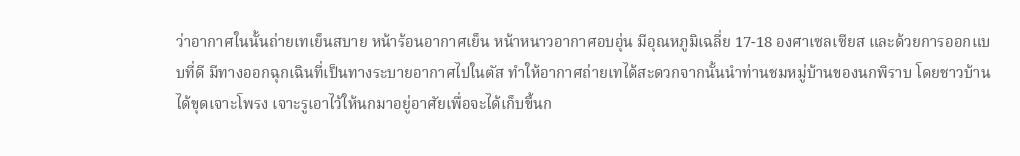ว่าอากาศในนั้นถ่ายเทเย็นสบาย หน้าร้อนอากาศเย็น หน้าหนาวอากาศอบอุ่น มีอุณหภูมิเฉลี่ย 17-18 องศาเซลเซียส และด้วยการออกแบบที่ดี มีทางออกฉุกเฉินที่เป็นทางระบายอากาศไปในตัส ทำให้อากาศถ่ายเทได้สะดวกจากนั้นนำท่านชมหมู่บ้านของนกพิราบ โดยชาวบ้านได้ขุดเจาะโพรง เจาะรูเอาไว้ให้นกมาอยู่อาศัยเพื่อจะได้เก็บขี้นก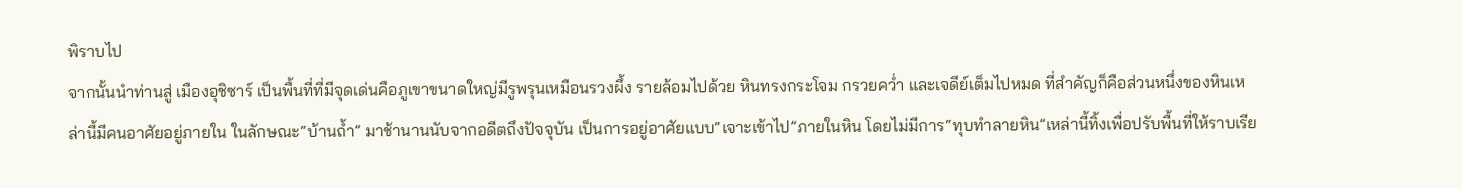พิราบไป
จากนั้นนำท่านสู่ เมืองอุชิซาร์ เป็นพื้นที่ที่มีจุดเด่นคือภูเขาขนาดใหญ่มีรูพรุนเหมือนรวงผึ้ง รายล้อมไปด้วย หินทรงกระโจม กรวยคว่ำ และเจดีย์เต็มไปหมด ที่สำคัญก็คือส่วนหนึ่งของหินเหล่านี้มีคนอาศัยอยู่ภายใน ในลักษณะ“บ้านถ้ำ” มาช้านานนับจากอดีตถึงปัจจุบัน เป็นการอยู่อาศัยแบบ“เจาะเข้าไป”ภายในหิน โดยไม่มีการ“ทุบทำลายหิน”เหล่านี้ทิ้งเพื่อปรับพื้นที่ให้ราบเรีย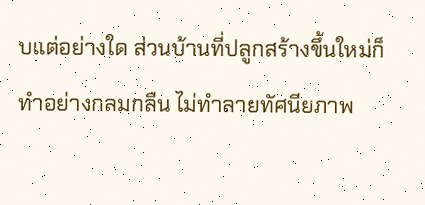บแต่อย่างใด ส่วนบ้านที่ปลูกสร้างขึ้นใหม่ก็ทำอย่างกลมกลืน ไม่ทำลายทัศนียภาพ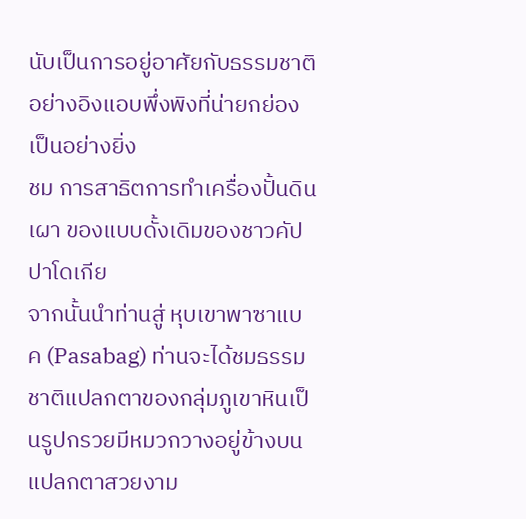นับเป็นการอยู่อาศัยกับธรรมชาติอย่างอิงแอบพึ่งพิงที่น่ายกย่องเป็นอย่างยิ่ง
ชม การสาธิตการทำเครื่องปั้นดินเผา ของแบบดั้งเดิมของชาวคัปปาโดเกีย
จากนั้นนำท่านสู่ หุบเขาพาซาแบค (Pasabag) ท่านจะได้ชมธรรมชาติแปลกตาของกลุ่มภูเขาหินเป็นรูปกรวยมีหมวกวางอยู่ข้างบนแปลกตาสวยงาม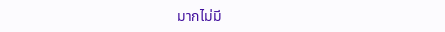มากไม่มี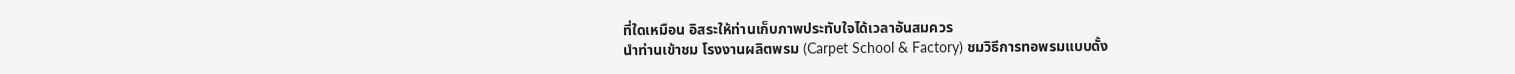ที่ใดเหมือน อิสระให้ท่านเก็บภาพประทับใจได้เวลาอันสมควร
นำท่านเข้าชม โรงงานผลิตพรม (Carpet School & Factory) ชมวิธีการทอพรมแบบดั้ง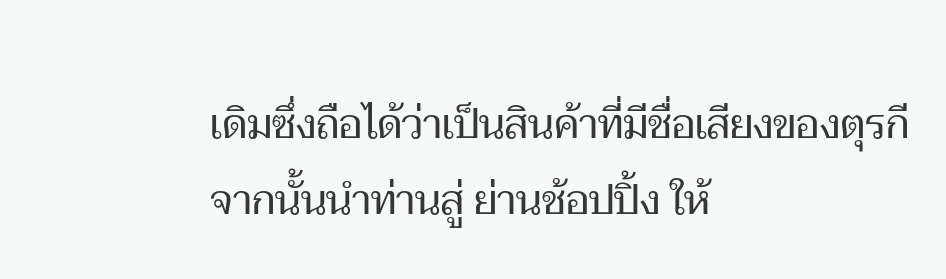เดิมซึ่งถือได้ว่าเป็นสินค้าที่มีชื่อเสียงของตุรกี
จากนั้นนำท่านสู่ ย่านช้อปปิ้ง ให้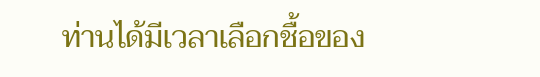ท่านได้มีเวลาเลือกชื้อของ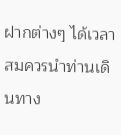ฝากต่างๆ ได้เวลาสมควรนำท่านเดินทาง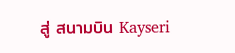สู่ สนามบิน Kayseri